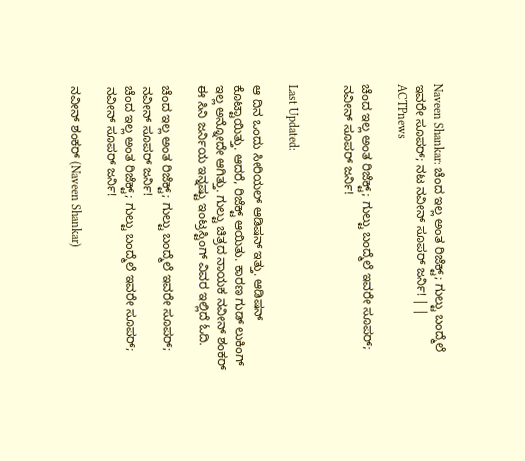Naveen Shankar: ಚೆಂದ ಇಲ್ಲ ಅಂತ ರಿಜೆಕ್ಟ್; ಗುಲ್ಟು ಬಂದ್ಮೆಲೆ ಇವರೇ ಸೂಪರ್; ನಟ ನವೀನ್ ಸೂಪರ್‌ ಜರ್ನಿ! | | ACTPnews

ಚೆಂದ ಇಲ್ಲ ಅಂತ ರಿಜೆಕ್ಟ್; ಗುಲ್ಟು ಬಂದ್ಮೆಲೆ ಇವರೇ ಸೂಪರ್; ನವೀನ್ ಸೂಪರ್‌ ಜರ್ನಿ!


Last Updated:

ಆ ದಿನ ಒಂದು ಸೀರಿಯಲ್ ಆಡಿಷನ್ ಇತ್ತು. ಆಡಿಷನ್ ಕೊಟ್ಟಾಯಿತ್ತು. ಆದರೆ, ರಿಜೆಕ್ಟ್ ಆಯಿತು. ಕಾರಣ ಗುಡ್ ಲುಕಿಂಗ್ ಇಲ್ಲ ಅನ್ನೋದೇ ಆಗಿತ್ತು. ಗುಲ್ಟು ಚಿತ್ರದ ನಾಯಕ ನವೀನ್ ಶಂಕರ್ ಈ ಸಿನಿ ಜರ್ನಿಯ ಇನ್ನಷ್ಟು ಇಂಟ್ರಸ್ಟಿಂಗ್ ವಿವರ ಇಲ್ಲಿದೆ ಓದಿ.

ಚೆಂದ ಇಲ್ಲ ಅಂತ ರಿಜೆಕ್ಟ್; ಗುಲ್ಟು ಬಂದ್ಮೆಲೆ ಇವರೇ ಸೂಪರ್; ನವೀನ್ ಸೂಪರ್‌ ಜರ್ನಿ!
ಚೆಂದ ಇಲ್ಲ ಅಂತ ರಿಜೆಕ್ಟ್; ಗುಲ್ಟು ಬಂದ್ಮೆಲೆ ಇವರೇ ಸೂಪರ್; ನವೀನ್ ಸೂಪರ್‌ ಜರ್ನಿ!

ನವೀನ್ ಶಂಕರ್ (Naveen Shankar)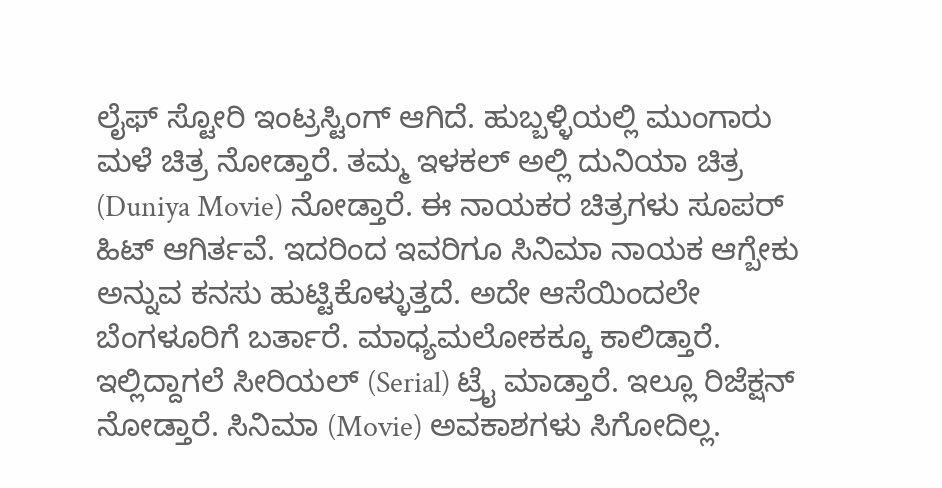ಲೈಫ್ ಸ್ಟೋರಿ ಇಂಟ್ರಸ್ಟಿಂಗ್ ಆಗಿದೆ. ಹುಬ್ಬಳ್ಳಿಯಲ್ಲಿ ಮುಂಗಾರು ಮಳೆ ಚಿತ್ರ ನೋಡ್ತಾರೆ. ತಮ್ಮ ಇಳಕಲ್ ಅಲ್ಲಿ ದುನಿಯಾ ಚಿತ್ರ (Duniya Movie) ನೋಡ್ತಾರೆ. ಈ ನಾಯಕರ ಚಿತ್ರಗಳು ಸೂಪರ್ ಹಿಟ್ ಆಗಿರ್ತವೆ. ಇದರಿಂದ ಇವರಿಗೂ ಸಿನಿಮಾ ನಾಯಕ ಆಗ್ಬೇಕು ಅನ್ನುವ ಕನಸು ಹುಟ್ಟಿಕೊಳ್ಳುತ್ತದೆ. ಅದೇ ಆಸೆಯಿಂದಲೇ ಬೆಂಗಳೂರಿಗೆ ಬರ್ತಾರೆ. ಮಾಧ್ಯಮಲೋಕಕ್ಕೂ ಕಾಲಿಡ್ತಾರೆ. ಇಲ್ಲಿದ್ದಾಗಲೆ ಸೀರಿಯಲ್ (Serial) ಟ್ರೈ ಮಾಡ್ತಾರೆ. ಇಲ್ಲೂ ರಿಜೆಕ್ಷನ್ ನೋಡ್ತಾರೆ. ಸಿನಿಮಾ (Movie) ಅವಕಾಶಗಳು ಸಿಗೋದಿಲ್ಲ.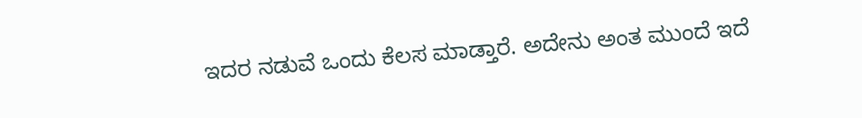ಇದರ ನಡುವೆ ಒಂದು ಕೆಲಸ ಮಾಡ್ತಾರೆ. ಅದೇನು ಅಂತ ಮುಂದೆ ಇದೆ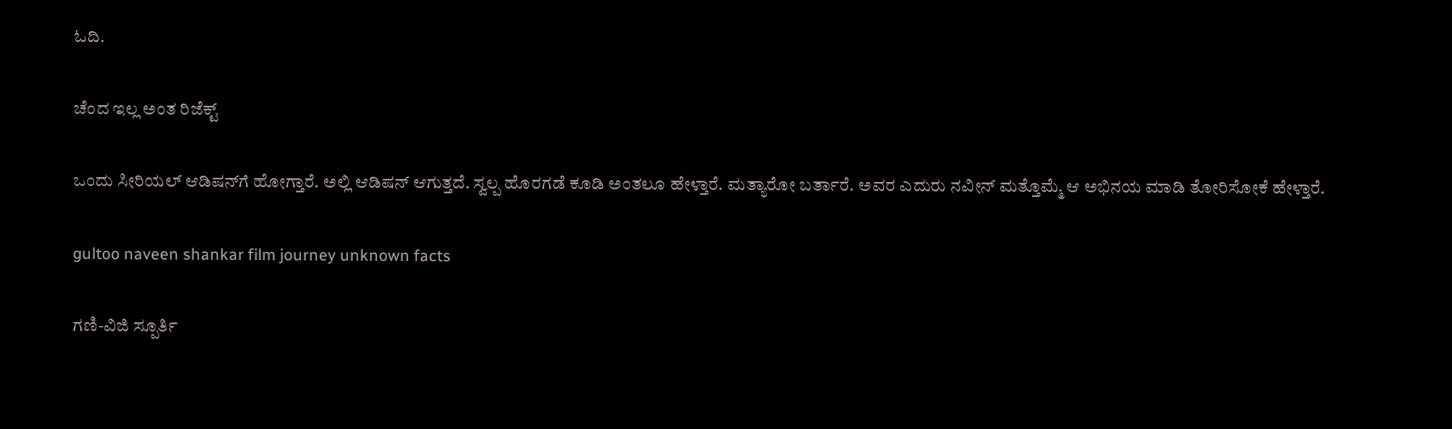ಓದಿ.

ಚೆಂದ ಇಲ್ಲ ಅಂತ ರಿಜೆಕ್ಟ್

ಒಂದು ಸೀರಿಯಲ್ ಆಡಿಷನ್‌ಗೆ ಹೋಗ್ತಾರೆ. ಅಲ್ಲಿ ಆಡಿಷನ್ ಆಗುತ್ತದೆ. ಸ್ವಲ್ಪ ಹೊರಗಡೆ ಕೂಡಿ ಅಂತಲೂ ಹೇಳ್ತಾರೆ. ಮತ್ಯಾರೋ ಬರ್ತಾರೆ. ಅವರ ಎದುರು ನವೀನ್ ಮತ್ತೊಮ್ಮೆ ಆ ಅಭಿನಯ ಮಾಡಿ ತೋರಿಸೋಕೆ ಹೇಳ್ತಾರೆ.

gultoo naveen shankar film journey unknown facts

ಗಣಿ-ವಿಜಿ ಸ್ಪೂರ್ತಿ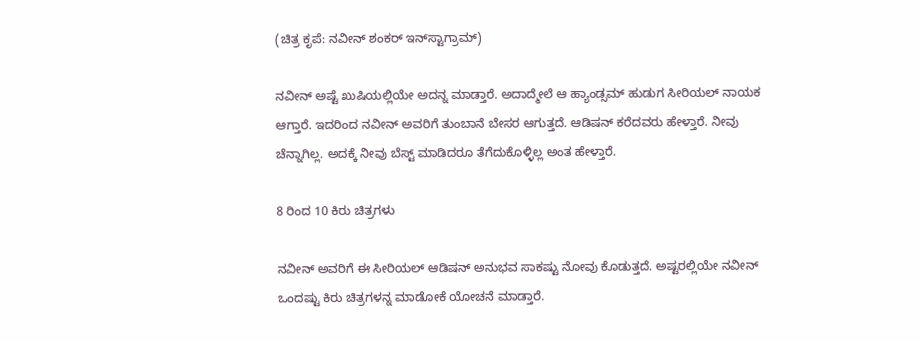(ಚಿತ್ರ ಕೃಪೆ: ನವೀನ್ ಶಂಕರ್ ಇನ್‌ಸ್ಟಾಗ್ರಾಮ್)

ನವೀನ್ ಅಷ್ಟೆ ಖುಷಿಯಲ್ಲಿಯೇ ಅದನ್ನ ಮಾಡ್ತಾರೆ. ಅದಾದ್ಮೇಲೆ ಆ ಹ್ಯಾಂಡ್ಸಮ್ ಹುಡುಗ ಸೀರಿಯಲ್ ನಾಯಕ ಆಗ್ತಾರೆ. ಇದರಿಂದ ನವೀನ್‌ ಅವರಿಗೆ ತುಂಬಾನೆ ಬೇಸರ ಆಗುತ್ತದೆ. ಆಡಿಷನ್ ಕರೆದವರು ಹೇಳ್ತಾರೆ. ನೀವು ಚೆನ್ನಾಗಿಲ್ಲ. ಅದಕ್ಕೆ ನೀವು ಬೆಸ್ಟ್ ಮಾಡಿದರೂ ತೆಗೆದುಕೊಳ್ಳಿಲ್ಲ ಅಂತ ಹೇಳ್ತಾರೆ.

8 ರಿಂದ 10 ಕಿರು ಚಿತ್ರಗಳು

ನವೀನ್ ಅವರಿಗೆ ಈ ಸೀರಿಯಲ್ ಆಡಿಷನ್ ಅನುಭವ ಸಾಕಷ್ಟು ನೋವು ಕೊಡುತ್ತದೆ. ಅಷ್ಟರಲ್ಲಿಯೇ ನವೀನ್ ಒಂದಷ್ಟು ಕಿರು ಚಿತ್ರಗಳನ್ನ ಮಾಡೋಕೆ ಯೋಚನೆ ಮಾಡ್ತಾರೆ.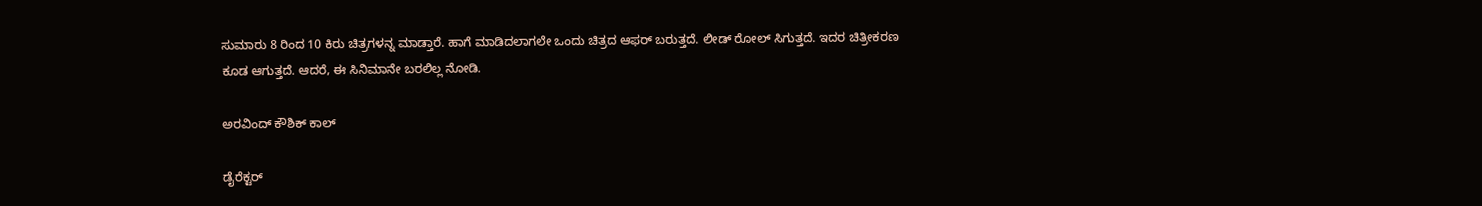ಸುಮಾರು 8 ರಿಂದ 10 ಕಿರು ಚಿತ್ರಗಳನ್ನ ಮಾಡ್ತಾರೆ. ಹಾಗೆ ಮಾಡಿದಲಾಗಲೇ ಒಂದು ಚಿತ್ರದ ಆಫರ್ ಬರುತ್ತದೆ. ಲೀಡ್ ರೋಲ್ ಸಿಗುತ್ತದೆ. ಇದರ ಚಿತ್ರೀಕರಣ ಕೂಡ ಆಗುತ್ತದೆ. ಆದರೆ, ಈ ಸಿನಿಮಾನೇ ಬರಲಿಲ್ಲ ನೋಡಿ.

ಅರವಿಂದ್ ಕೌಶಿಕ್ ಕಾಲ್

ಡೈರೆಕ್ಟರ್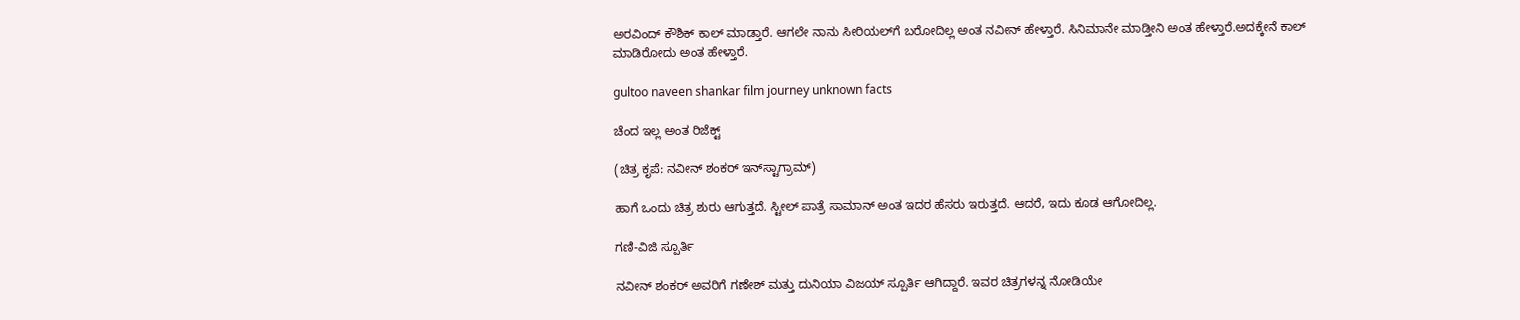ಅರವಿಂದ್ ಕೌಶಿಕ್ ಕಾಲ್ ಮಾಡ್ತಾರೆ. ಆಗಲೇ ನಾನು ಸೀರಿಯಲ್‌ಗೆ ಬರೋದಿಲ್ಲ ಅಂತ ನವೀನ್ ಹೇಳ್ತಾರೆ. ಸಿನಿಮಾನೇ ಮಾಡ್ತೀನಿ ಅಂತ ಹೇಳ್ತಾರೆ.ಅದಕ್ಕೇನೆ ಕಾಲ್ ಮಾಡಿರೋದು ಅಂತ ಹೇಳ್ತಾರೆ.

gultoo naveen shankar film journey unknown facts

ಚೆಂದ ಇಲ್ಲ ಅಂತ ರಿಜೆಕ್ಟ್

(ಚಿತ್ರ ಕೃಪೆ: ನವೀನ್ ಶಂಕರ್ ಇನ್‌ಸ್ಟಾಗ್ರಾಮ್)

ಹಾಗೆ ಒಂದು ಚಿತ್ರ ಶುರು ಆಗುತ್ತದೆ. ಸ್ಟೀಲ್ ಪಾತ್ರೆ ಸಾಮಾನ್ ಅಂತ ಇದರ ಹೆಸರು ಇರುತ್ತದೆ. ಆದರೆ, ಇದು ಕೂಡ ಆಗೋದಿಲ್ಲ.

ಗಣಿ-ವಿಜಿ ಸ್ಪೂರ್ತಿ

ನವೀನ್ ಶಂಕರ್ ಅವರಿಗೆ ಗಣೇಶ್ ಮತ್ತು ದುನಿಯಾ ವಿಜಯ್ ಸ್ಪೂರ್ತಿ ಆಗಿದ್ದಾರೆ. ಇವರ ಚಿತ್ರಗಳನ್ನ ನೋಡಿಯೇ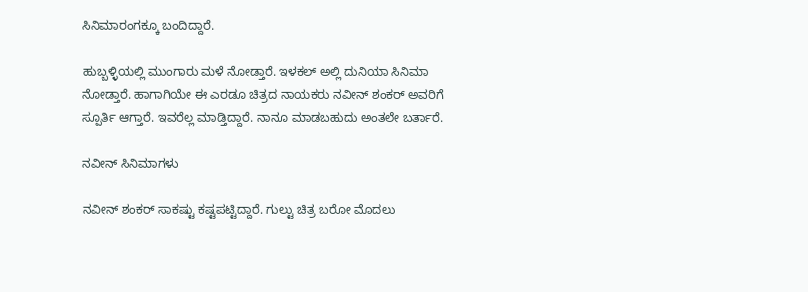ಸಿನಿಮಾರಂಗಕ್ಕೂ ಬಂದಿದ್ದಾರೆ.

ಹುಬ್ಬಳ್ಳಿಯಲ್ಲಿ ಮುಂಗಾರು ಮಳೆ ನೋಡ್ತಾರೆ. ಇಳಕಲ್ ಅಲ್ಲಿ ದುನಿಯಾ ಸಿನಿಮಾ ನೋಡ್ತಾರೆ. ಹಾಗಾಗಿಯೇ ಈ ಎರಡೂ ಚಿತ್ರದ ನಾಯಕರು ನವೀನ್ ಶಂಕರ್ ಅವರಿಗೆ ಸ್ಪೂರ್ತಿ ಆಗ್ತಾರೆ. ಇವರೆಲ್ಲ ಮಾಡ್ತಿದ್ದಾರೆ. ನಾನೂ ಮಾಡಬಹುದು ಅಂತಲೇ ಬರ್ತಾರೆ.

ನವೀನ್ ಸಿನಿಮಾಗಳು

ನವೀನ್ ಶಂಕರ್ ಸಾಕಷ್ಟು ಕಷ್ಟಪಟ್ಟಿದ್ದಾರೆ. ಗುಲ್ಟು ಚಿತ್ರ ಬರೋ ಮೊದಲು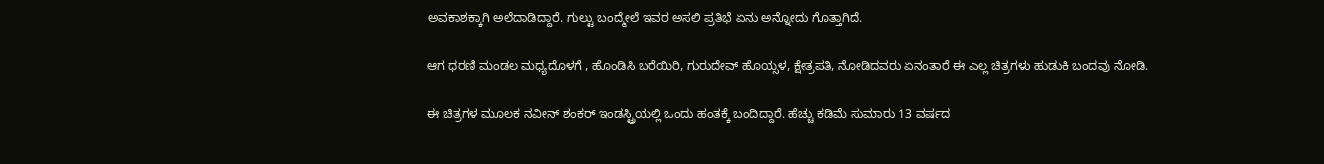ಅವಕಾಶಕ್ಕಾಗಿ ಅಲೆದಾಡಿದ್ದಾರೆ. ಗುಲ್ಟು ಬಂದ್ಮೇಲೆ ಇವರ ಅಸಲಿ ಪ್ರತಿಭೆ ಏನು ಅನ್ನೋದು ಗೊತ್ತಾಗಿದೆ.

ಆಗ ಧರಣಿ ಮಂಡಲ ಮಧ್ಯದೊಳಗೆ , ಹೊಂಡಿಸಿ ಬರೆಯಿರಿ, ಗುರುದೇವ್ ಹೊಯ್ಸಳ, ಕ್ಷೇತ್ರಪತಿ, ನೋಡಿದವರು ಏನಂತಾರೆ ಈ ಎಲ್ಲ ಚಿತ್ರಗಳು ಹುಡುಕಿ ಬಂದವು ನೋಡಿ.

ಈ ಚಿತ್ರಗಳ ಮೂಲಕ ನವೀನ್ ಶಂಕರ್ ಇಂಡಸ್ಟ್ರಿಯಲ್ಲಿ ಒಂದು ಹಂತಕ್ಕೆ ಬಂದಿದ್ದಾರೆ. ಹೆಚ್ಚು ಕಡಿಮೆ ಸುಮಾರು 13 ವರ್ಷದ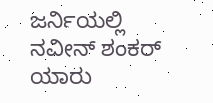ಜರ್ನಿಯಲ್ಲಿ ನವೀನ್ ಶಂಕರ್ ಯಾರು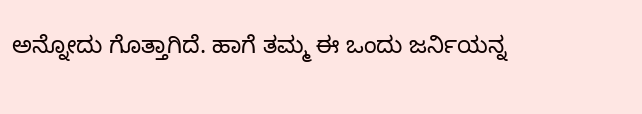ಅನ್ನೋದು ಗೊತ್ತಾಗಿದೆ. ಹಾಗೆ ತಮ್ಮ ಈ ಒಂದು ಜರ್ನಿಯನ್ನ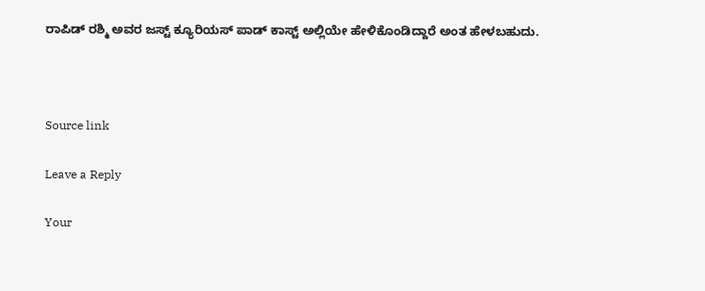ರಾಪಿಡ್ ರಶ್ಮಿ ಅವರ ಜಸ್ಟ್ ಕ್ಯೂರಿಯಸ್ ಪಾಡ್ ಕಾಸ್ಟ್ ಅಲ್ಲಿಯೇ ಹೇಳಿಕೊಂಡಿದ್ದಾರೆ ಅಂತ ಹೇಳಬಹುದು.



Source link

Leave a Reply

Your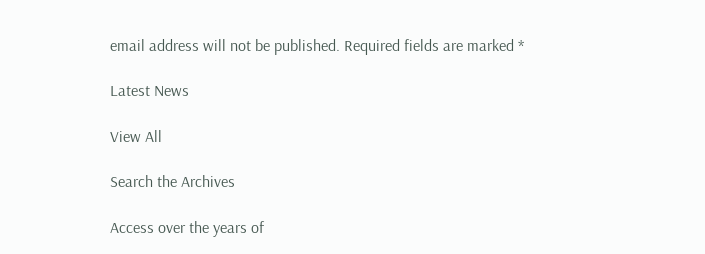email address will not be published. Required fields are marked *

Latest News

View All

Search the Archives

Access over the years of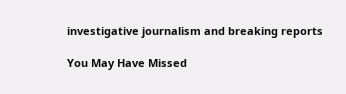investigative journalism and breaking reports

You May Have Missed